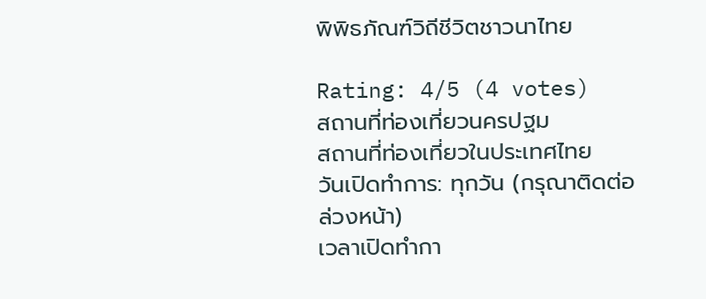พิพิธภัณฑ์วิถีชีวิตชาวนาไทย

Rating: 4/5 (4 votes)
สถานที่ท่องเที่ยวนครปฐม
สถานที่ท่องเที่ยวในประเทศไทย
วันเปิดทำการ: ทุกวัน (กรุณาติดต่อล่วงหน้า)
เวลาเปิดทำกา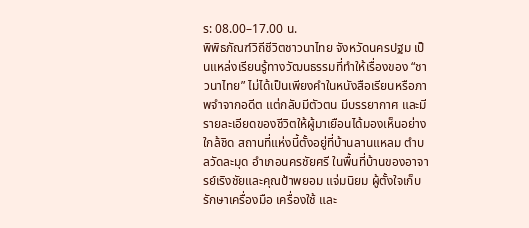ร: 08.00–17.00 น.
พิพิธภัณฑ์วิถีชีวิตชาวนาไทย จังหวัดนครปฐม เป็นแหล่งเรียนรู้ทางวัฒนธรรมที่ทำให้เรื่องของ “ชาวนาไทย” ไม่ได้เป็นเพียงคำในหนังสือเรียนหรือภาพจำจากอดีต แต่กลับมีตัวตน มีบรรยากาศ และมีรายละเอียดของชีวิตให้ผู้มาเยือนได้มองเห็นอย่างใกล้ชิด สถานที่แห่งนี้ตั้งอยู่ที่บ้านลานแหลม ตำบลวัดละมุด อำเภอนครชัยศรี ในพื้นที่บ้านของอาจารย์เริงชัยและคุณป้าพยอม แจ่มนิยม ผู้ตั้งใจเก็บรักษาเครื่องมือ เครื่องใช้ และ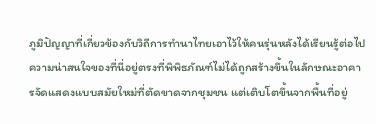ภูมิปัญญาที่เกี่ยวข้องกับวิถีการทำนาไทยเอาไว้ให้คนรุ่นหลังได้เรียนรู้ต่อไป
ความน่าสนใจของที่นี่อยู่ตรงที่พิพิธภัณฑ์ไม่ได้ถูกสร้างขึ้นในลักษณะอาคารจัดแสดงแบบสมัยใหม่ที่ตัดขาดจากชุมชน แต่เติบโตขึ้นจากพื้นที่อยู่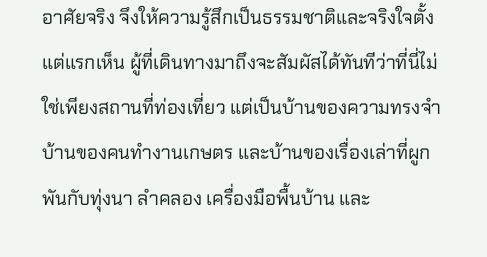อาศัยจริง จึงให้ความรู้สึกเป็นธรรมชาติและจริงใจตั้งแต่แรกเห็น ผู้ที่เดินทางมาถึงจะสัมผัสได้ทันทีว่าที่นี่ไม่ใช่เพียงสถานที่ท่องเที่ยว แต่เป็นบ้านของความทรงจำ บ้านของคนทำงานเกษตร และบ้านของเรื่องเล่าที่ผูกพันกับทุ่งนา ลำคลอง เครื่องมือพื้นบ้าน และ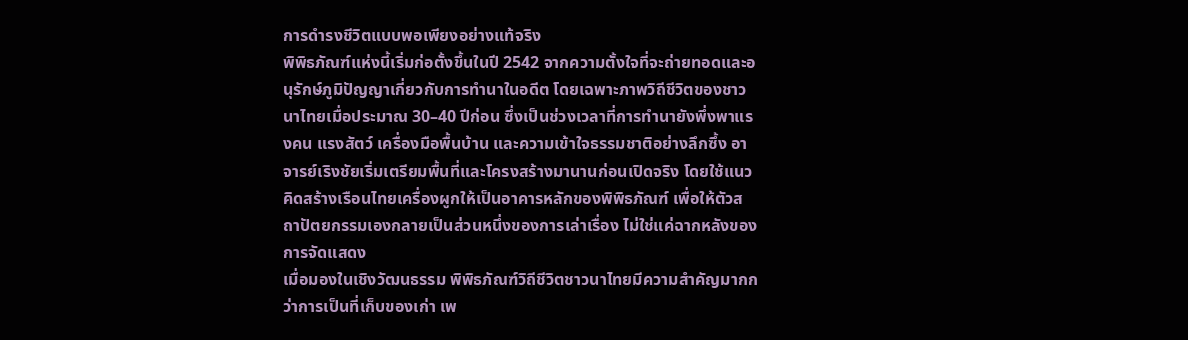การดำรงชีวิตแบบพอเพียงอย่างแท้จริง
พิพิธภัณฑ์แห่งนี้เริ่มก่อตั้งขึ้นในปี 2542 จากความตั้งใจที่จะถ่ายทอดและอนุรักษ์ภูมิปัญญาเกี่ยวกับการทำนาในอดีต โดยเฉพาะภาพวิถีชีวิตของชาวนาไทยเมื่อประมาณ 30–40 ปีก่อน ซึ่งเป็นช่วงเวลาที่การทำนายังพึ่งพาแรงคน แรงสัตว์ เครื่องมือพื้นบ้าน และความเข้าใจธรรมชาติอย่างลึกซึ้ง อาจารย์เริงชัยเริ่มเตรียมพื้นที่และโครงสร้างมานานก่อนเปิดจริง โดยใช้แนวคิดสร้างเรือนไทยเครื่องผูกให้เป็นอาคารหลักของพิพิธภัณฑ์ เพื่อให้ตัวสถาปัตยกรรมเองกลายเป็นส่วนหนึ่งของการเล่าเรื่อง ไม่ใช่แค่ฉากหลังของการจัดแสดง
เมื่อมองในเชิงวัฒนธรรม พิพิธภัณฑ์วิถีชีวิตชาวนาไทยมีความสำคัญมากกว่าการเป็นที่เก็บของเก่า เพ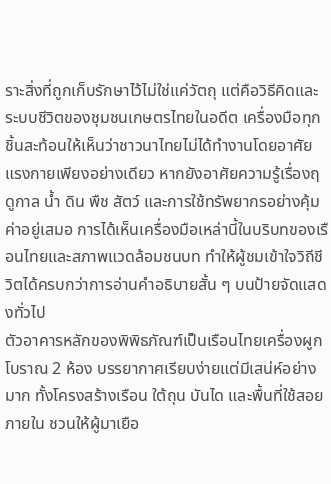ราะสิ่งที่ถูกเก็บรักษาไว้ไม่ใช่แค่วัตถุ แต่คือวิธีคิดและระบบชีวิตของชุมชนเกษตรไทยในอดีต เครื่องมือทุกชิ้นสะท้อนให้เห็นว่าชาวนาไทยไม่ได้ทำงานโดยอาศัยแรงกายเพียงอย่างเดียว หากยังอาศัยความรู้เรื่องฤดูกาล น้ำ ดิน พืช สัตว์ และการใช้ทรัพยากรอย่างคุ้มค่าอยู่เสมอ การได้เห็นเครื่องมือเหล่านี้ในบริบทของเรือนไทยและสภาพแวดล้อมชนบท ทำให้ผู้ชมเข้าใจวิถีชีวิตได้ครบกว่าการอ่านคำอธิบายสั้น ๆ บนป้ายจัดแสดงทั่วไป
ตัวอาคารหลักของพิพิธภัณฑ์เป็นเรือนไทยเครื่องผูกโบราณ 2 ห้อง บรรยากาศเรียบง่ายแต่มีเสน่ห์อย่างมาก ทั้งโครงสร้างเรือน ใต้ถุน บันได และพื้นที่ใช้สอยภายใน ชวนให้ผู้มาเยือ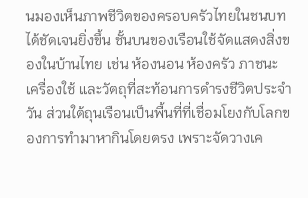นมองเห็นภาพชีวิตของครอบครัวไทยในชนบทได้ชัดเจนยิ่งขึ้น ชั้นบนของเรือนใช้จัดแสดงสิ่งของในบ้านไทย เช่น ห้องนอน ห้องครัว ภาชนะ เครื่องใช้ และวัตถุที่สะท้อนการดำรงชีวิตประจำวัน ส่วนใต้ถุนเรือนเป็นพื้นที่ที่เชื่อมโยงกับโลกของการทำมาหากินโดยตรง เพราะจัดวางเค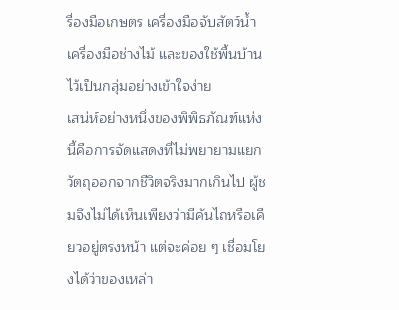รื่องมือเกษตร เครื่องมือจับสัตว์น้ำ เครื่องมือช่างไม้ และของใช้พื้นบ้านไว้เป็นกลุ่มอย่างเข้าใจง่าย
เสน่ห์อย่างหนึ่งของพิพิธภัณฑ์แห่งนี้คือการจัดแสดงที่ไม่พยายามแยกวัตถุออกจากชีวิตจริงมากเกินไป ผู้ชมจึงไม่ได้เห็นเพียงว่ามีคันไถหรือเคียวอยู่ตรงหน้า แต่จะค่อย ๆ เชื่อมโยงได้ว่าของเหล่า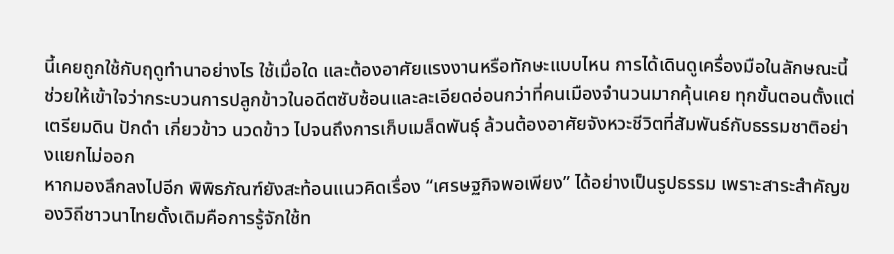นี้เคยถูกใช้กับฤดูทำนาอย่างไร ใช้เมื่อใด และต้องอาศัยแรงงานหรือทักษะแบบไหน การได้เดินดูเครื่องมือในลักษณะนี้ช่วยให้เข้าใจว่ากระบวนการปลูกข้าวในอดีตซับซ้อนและละเอียดอ่อนกว่าที่คนเมืองจำนวนมากคุ้นเคย ทุกขั้นตอนตั้งแต่เตรียมดิน ปักดำ เกี่ยวข้าว นวดข้าว ไปจนถึงการเก็บเมล็ดพันธุ์ ล้วนต้องอาศัยจังหวะชีวิตที่สัมพันธ์กับธรรมชาติอย่างแยกไม่ออก
หากมองลึกลงไปอีก พิพิธภัณฑ์ยังสะท้อนแนวคิดเรื่อง “เศรษฐกิจพอเพียง” ได้อย่างเป็นรูปธรรม เพราะสาระสำคัญของวิถีชาวนาไทยดั้งเดิมคือการรู้จักใช้ท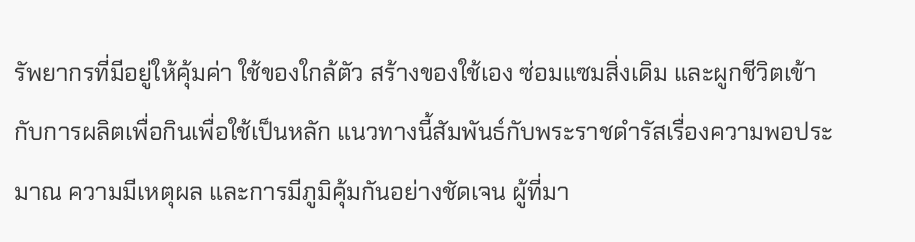รัพยากรที่มีอยู่ให้คุ้มค่า ใช้ของใกล้ตัว สร้างของใช้เอง ซ่อมแซมสิ่งเดิม และผูกชีวิตเข้ากับการผลิตเพื่อกินเพื่อใช้เป็นหลัก แนวทางนี้สัมพันธ์กับพระราชดำรัสเรื่องความพอประมาณ ความมีเหตุผล และการมีภูมิคุ้มกันอย่างชัดเจน ผู้ที่มา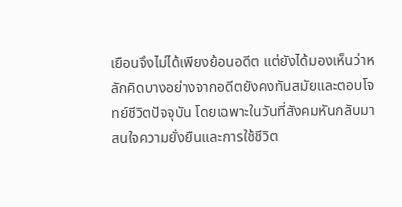เยือนจึงไม่ได้เพียงย้อนอดีต แต่ยังได้มองเห็นว่าหลักคิดบางอย่างจากอดีตยังคงทันสมัยและตอบโจทย์ชีวิตปัจจุบัน โดยเฉพาะในวันที่สังคมหันกลับมาสนใจความยั่งยืนและการใช้ชีวิต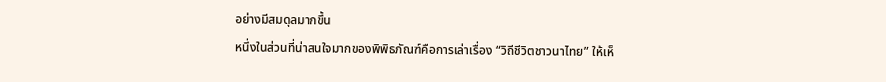อย่างมีสมดุลมากขึ้น
หนึ่งในส่วนที่น่าสนใจมากของพิพิธภัณฑ์คือการเล่าเรื่อง “วิถีชีวิตชาวนาไทย” ให้เห็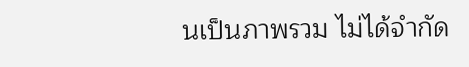นเป็นภาพรวม ไม่ได้จำกัด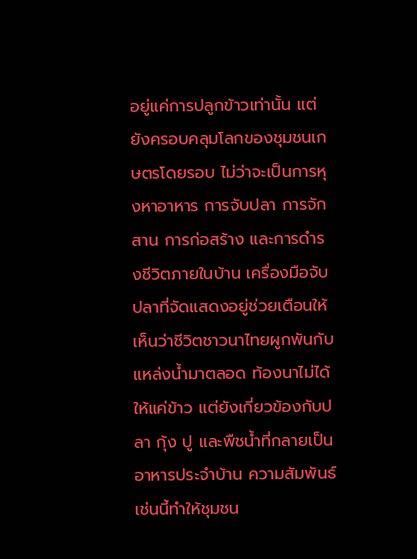อยู่แค่การปลูกข้าวเท่านั้น แต่ยังครอบคลุมโลกของชุมชนเกษตรโดยรอบ ไม่ว่าจะเป็นการหุงหาอาหาร การจับปลา การจักสาน การก่อสร้าง และการดำรงชีวิตภายในบ้าน เครื่องมือจับปลาที่จัดแสดงอยู่ช่วยเตือนให้เห็นว่าชีวิตชาวนาไทยผูกพันกับแหล่งน้ำมาตลอด ท้องนาไม่ได้ให้แค่ข้าว แต่ยังเกี่ยวข้องกับปลา กุ้ง ปู และพืชน้ำที่กลายเป็นอาหารประจำบ้าน ความสัมพันธ์เช่นนี้ทำให้ชุมชน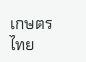เกษตรไทย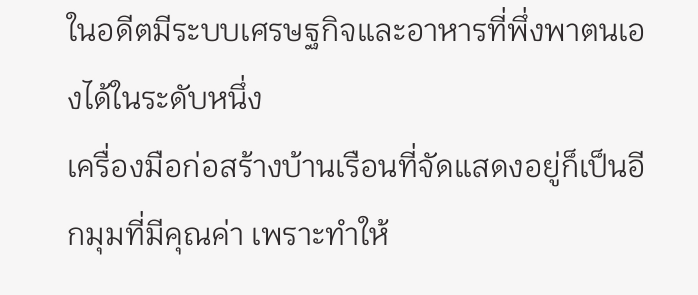ในอดีตมีระบบเศรษฐกิจและอาหารที่พึ่งพาตนเองได้ในระดับหนึ่ง
เครื่องมือก่อสร้างบ้านเรือนที่จัดแสดงอยู่ก็เป็นอีกมุมที่มีคุณค่า เพราะทำให้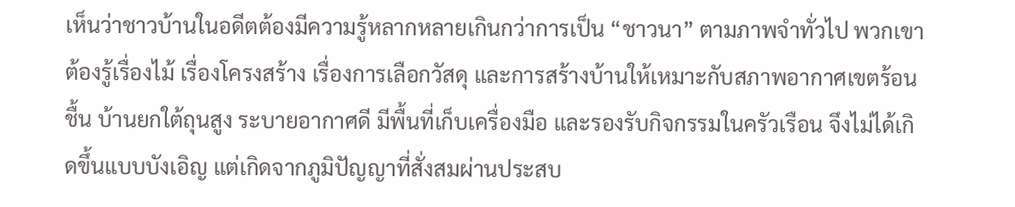เห็นว่าชาวบ้านในอดีตต้องมีความรู้หลากหลายเกินกว่าการเป็น “ชาวนา” ตามภาพจำทั่วไป พวกเขาต้องรู้เรื่องไม้ เรื่องโครงสร้าง เรื่องการเลือกวัสดุ และการสร้างบ้านให้เหมาะกับสภาพอากาศเขตร้อนชื้น บ้านยกใต้ถุนสูง ระบายอากาศดี มีพื้นที่เก็บเครื่องมือ และรองรับกิจกรรมในครัวเรือน จึงไม่ได้เกิดขึ้นแบบบังเอิญ แต่เกิดจากภูมิปัญญาที่สั่งสมผ่านประสบ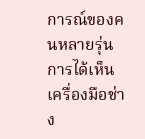การณ์ของคนหลายรุ่น การได้เห็นเครื่องมือช่าง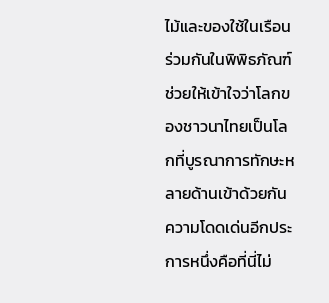ไม้และของใช้ในเรือนร่วมกันในพิพิธภัณฑ์ ช่วยให้เข้าใจว่าโลกของชาวนาไทยเป็นโลกที่บูรณาการทักษะหลายด้านเข้าด้วยกัน
ความโดดเด่นอีกประการหนึ่งคือที่นี่ไม่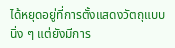ได้หยุดอยู่ที่การตั้งแสดงวัตถุแบบนิ่ง ๆ แต่ยังมีการ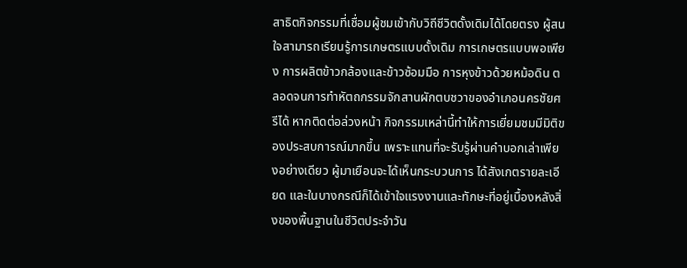สาธิตกิจกรรมที่เชื่อมผู้ชมเข้ากับวิถีชีวิตดั้งเดิมได้โดยตรง ผู้สนใจสามารถเรียนรู้การเกษตรแบบดั้งเดิม การเกษตรแบบพอเพียง การผลิตข้าวกล้องและข้าวซ้อมมือ การหุงข้าวด้วยหม้อดิน ตลอดจนการทำหัตถกรรมจักสานผักตบชวาของอำเภอนครชัยศรีได้ หากติดต่อล่วงหน้า กิจกรรมเหล่านี้ทำให้การเยี่ยมชมมีมิติของประสบการณ์มากขึ้น เพราะแทนที่จะรับรู้ผ่านคำบอกเล่าเพียงอย่างเดียว ผู้มาเยือนจะได้เห็นกระบวนการ ได้สังเกตรายละเอียด และในบางกรณีก็ได้เข้าใจแรงงานและทักษะที่อยู่เบื้องหลังสิ่งของพื้นฐานในชีวิตประจำวัน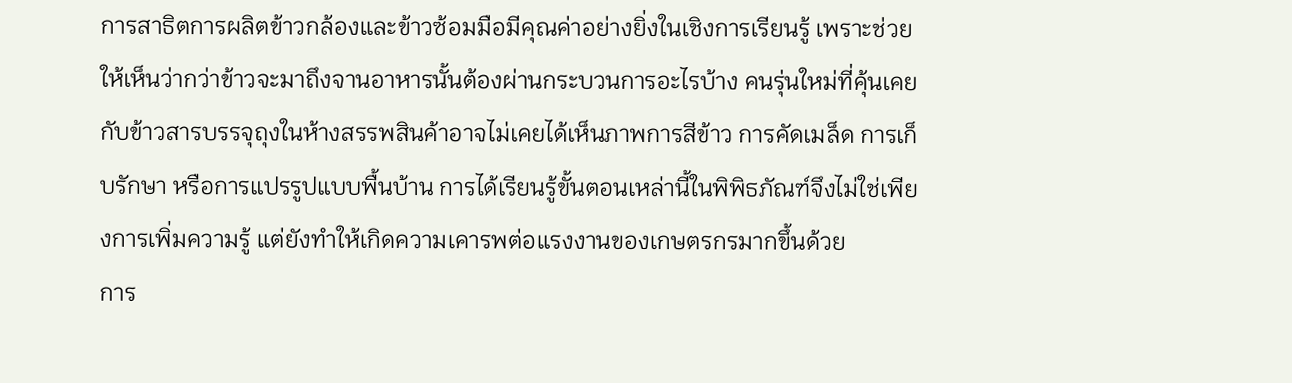การสาธิตการผลิตข้าวกล้องและข้าวซ้อมมือมีคุณค่าอย่างยิ่งในเชิงการเรียนรู้ เพราะช่วยให้เห็นว่ากว่าข้าวจะมาถึงจานอาหารนั้นต้องผ่านกระบวนการอะไรบ้าง คนรุ่นใหม่ที่คุ้นเคยกับข้าวสารบรรจุถุงในห้างสรรพสินค้าอาจไม่เคยได้เห็นภาพการสีข้าว การคัดเมล็ด การเก็บรักษา หรือการแปรรูปแบบพื้นบ้าน การได้เรียนรู้ขั้นตอนเหล่านี้ในพิพิธภัณฑ์จึงไม่ใช่เพียงการเพิ่มความรู้ แต่ยังทำให้เกิดความเคารพต่อแรงงานของเกษตรกรมากขึ้นด้วย
การ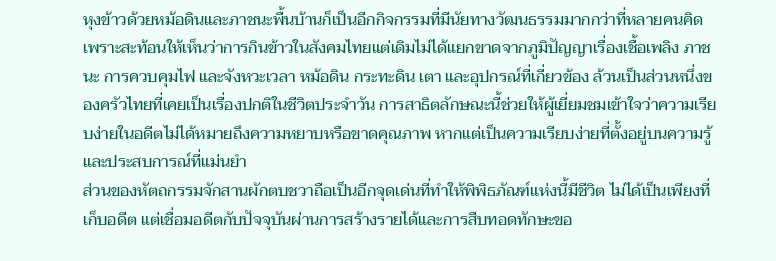หุงข้าวด้วยหม้อดินและภาชนะพื้นบ้านก็เป็นอีกกิจกรรมที่มีนัยทางวัฒนธรรมมากกว่าที่หลายคนคิด เพราะสะท้อนให้เห็นว่าการกินข้าวในสังคมไทยแต่เดิมไม่ได้แยกขาดจากภูมิปัญญาเรื่องเชื้อเพลิง ภาชนะ การควบคุมไฟ และจังหวะเวลา หม้อดิน กระทะดิน เตา และอุปกรณ์ที่เกี่ยวข้อง ล้วนเป็นส่วนหนึ่งของครัวไทยที่เคยเป็นเรื่องปกติในชีวิตประจำวัน การสาธิตลักษณะนี้ช่วยให้ผู้เยี่ยมชมเข้าใจว่าความเรียบง่ายในอดีตไม่ได้หมายถึงความหยาบหรือขาดคุณภาพ หากแต่เป็นความเรียบง่ายที่ตั้งอยู่บนความรู้และประสบการณ์ที่แม่นยำ
ส่วนของหัตถกรรมจักสานผักตบชวาถือเป็นอีกจุดเด่นที่ทำให้พิพิธภัณฑ์แห่งนี้มีชีวิต ไม่ได้เป็นเพียงที่เก็บอดีต แต่เชื่อมอดีตกับปัจจุบันผ่านการสร้างรายได้และการสืบทอดทักษะขอ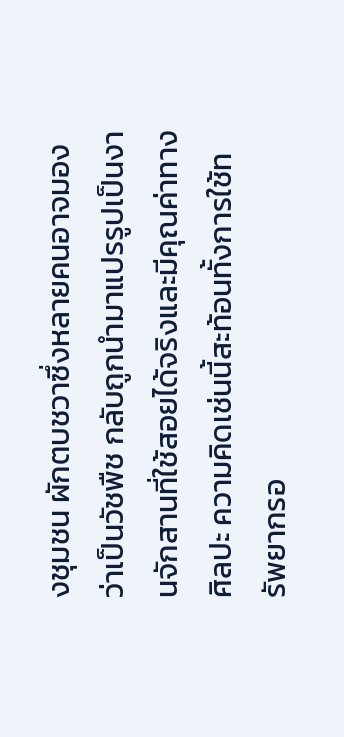งชุมชน ผักตบชวาซึ่งหลายคนอาจมองว่าเป็นวัชพืช กลับถูกนำมาแปรรูปเป็นงานจักสานที่ใช้สอยได้จริงและมีคุณค่าทางศิลปะ ความคิดเช่นนี้สะท้อนทั้งการใช้ทรัพยากรอ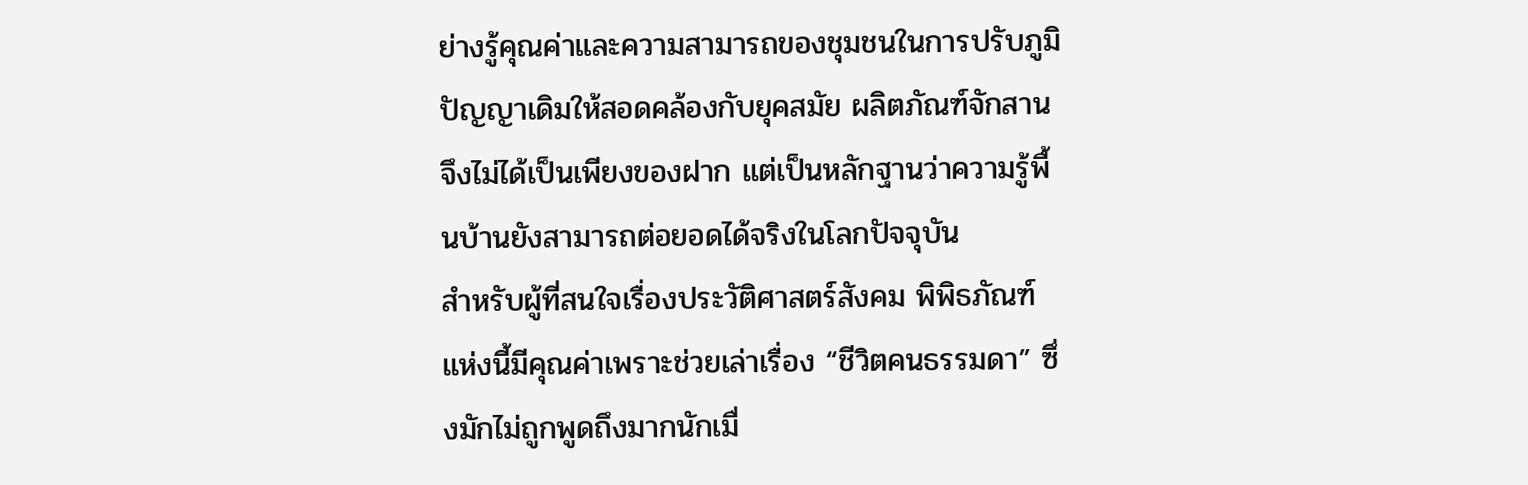ย่างรู้คุณค่าและความสามารถของชุมชนในการปรับภูมิปัญญาเดิมให้สอดคล้องกับยุคสมัย ผลิตภัณฑ์จักสานจึงไม่ได้เป็นเพียงของฝาก แต่เป็นหลักฐานว่าความรู้พื้นบ้านยังสามารถต่อยอดได้จริงในโลกปัจจุบัน
สำหรับผู้ที่สนใจเรื่องประวัติศาสตร์สังคม พิพิธภัณฑ์แห่งนี้มีคุณค่าเพราะช่วยเล่าเรื่อง “ชีวิตคนธรรมดา” ซึ่งมักไม่ถูกพูดถึงมากนักเมื่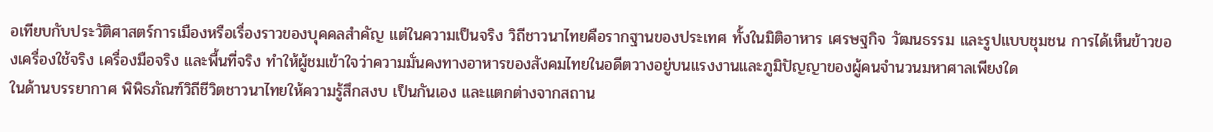อเทียบกับประวัติศาสตร์การเมืองหรือเรื่องราวของบุคคลสำคัญ แต่ในความเป็นจริง วิถีชาวนาไทยคือรากฐานของประเทศ ทั้งในมิติอาหาร เศรษฐกิจ วัฒนธรรม และรูปแบบชุมชน การได้เห็นข้าวของเครื่องใช้จริง เครื่องมือจริง และพื้นที่จริง ทำให้ผู้ชมเข้าใจว่าความมั่นคงทางอาหารของสังคมไทยในอดีตวางอยู่บนแรงงานและภูมิปัญญาของผู้คนจำนวนมหาศาลเพียงใด
ในด้านบรรยากาศ พิพิธภัณฑ์วิถีชีวิตชาวนาไทยให้ความรู้สึกสงบ เป็นกันเอง และแตกต่างจากสถาน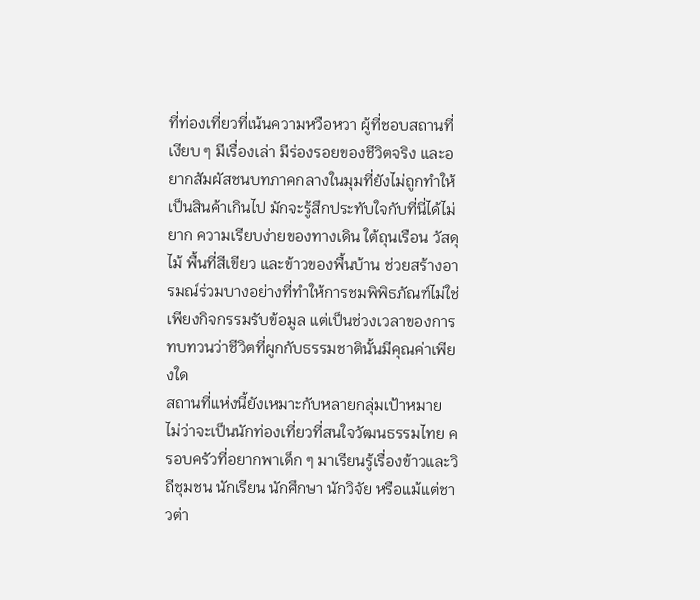ที่ท่องเที่ยวที่เน้นความหวือหวา ผู้ที่ชอบสถานที่เงียบ ๆ มีเรื่องเล่า มีร่องรอยของชีวิตจริง และอยากสัมผัสชนบทภาคกลางในมุมที่ยังไม่ถูกทำให้เป็นสินค้าเกินไป มักจะรู้สึกประทับใจกับที่นี่ได้ไม่ยาก ความเรียบง่ายของทางเดิน ใต้ถุนเรือน วัสดุไม้ พื้นที่สีเขียว และข้าวของพื้นบ้าน ช่วยสร้างอารมณ์ร่วมบางอย่างที่ทำให้การชมพิพิธภัณฑ์ไม่ใช่เพียงกิจกรรมรับข้อมูล แต่เป็นช่วงเวลาของการทบทวนว่าชีวิตที่ผูกกับธรรมชาตินั้นมีคุณค่าเพียงใด
สถานที่แห่งนี้ยังเหมาะกับหลายกลุ่มเป้าหมาย ไม่ว่าจะเป็นนักท่องเที่ยวที่สนใจวัฒนธรรมไทย ครอบครัวที่อยากพาเด็ก ๆ มาเรียนรู้เรื่องข้าวและวิถีชุมชน นักเรียน นักศึกษา นักวิจัย หรือแม้แต่ชาวต่า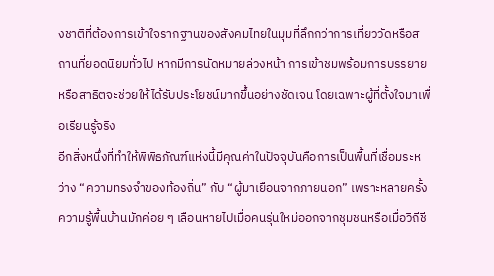งชาติที่ต้องการเข้าใจรากฐานของสังคมไทยในมุมที่ลึกกว่าการเที่ยววัดหรือสถานที่ยอดนิยมทั่วไป หากมีการนัดหมายล่วงหน้า การเข้าชมพร้อมการบรรยายหรือสาธิตจะช่วยให้ได้รับประโยชน์มากขึ้นอย่างชัดเจน โดยเฉพาะผู้ที่ตั้งใจมาเพื่อเรียนรู้จริง
อีกสิ่งหนึ่งที่ทำให้พิพิธภัณฑ์แห่งนี้มีคุณค่าในปัจจุบันคือการเป็นพื้นที่เชื่อมระหว่าง “ความทรงจำของท้องถิ่น” กับ “ผู้มาเยือนจากภายนอก” เพราะหลายครั้งความรู้พื้นบ้านมักค่อย ๆ เลือนหายไปเมื่อคนรุ่นใหม่ออกจากชุมชนหรือเมื่อวิถีชี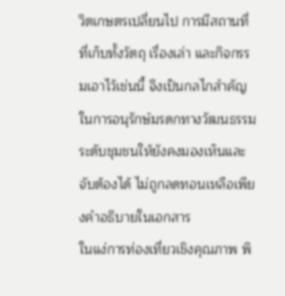วิตเกษตรเปลี่ยนไป การมีสถานที่ที่เก็บทั้งวัตถุ เรื่องเล่า และกิจกรรมเอาไว้เช่นนี้ จึงเป็นกลไกสำคัญในการอนุรักษ์มรดกทางวัฒนธรรมระดับชุมชนให้ยังคงมองเห็นและจับต้องได้ ไม่ถูกลดทอนเหลือเพียงคำอธิบายในเอกสาร
ในแง่การท่องเที่ยวเชิงคุณภาพ พิ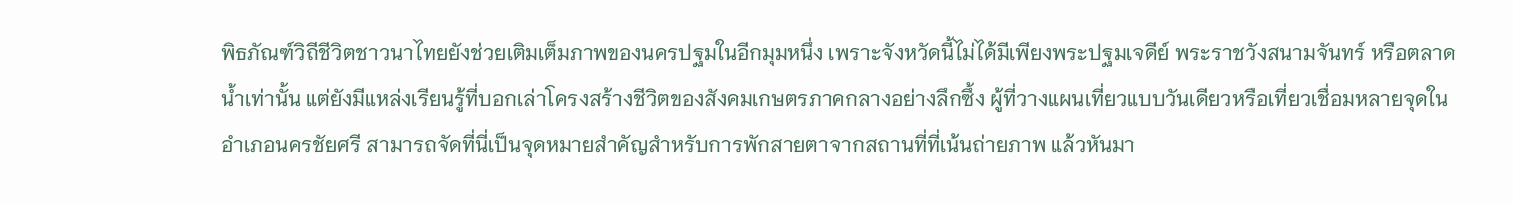พิธภัณฑ์วิถีชีวิตชาวนาไทยยังช่วยเติมเต็มภาพของนครปฐมในอีกมุมหนึ่ง เพราะจังหวัดนี้ไม่ได้มีเพียงพระปฐมเจดีย์ พระราชวังสนามจันทร์ หรือตลาดน้ำเท่านั้น แต่ยังมีแหล่งเรียนรู้ที่บอกเล่าโครงสร้างชีวิตของสังคมเกษตรภาคกลางอย่างลึกซึ้ง ผู้ที่วางแผนเที่ยวแบบวันเดียวหรือเที่ยวเชื่อมหลายจุดในอำเภอนครชัยศรี สามารถจัดที่นี่เป็นจุดหมายสำคัญสำหรับการพักสายตาจากสถานที่ที่เน้นถ่ายภาพ แล้วหันมา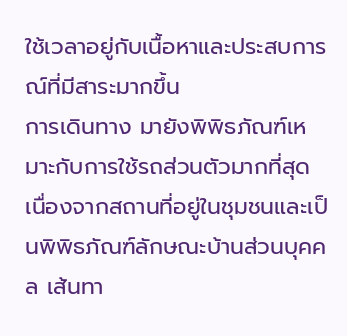ใช้เวลาอยู่กับเนื้อหาและประสบการณ์ที่มีสาระมากขึ้น
การเดินทาง มายังพิพิธภัณฑ์เหมาะกับการใช้รถส่วนตัวมากที่สุด เนื่องจากสถานที่อยู่ในชุมชนและเป็นพิพิธภัณฑ์ลักษณะบ้านส่วนบุคคล เส้นทา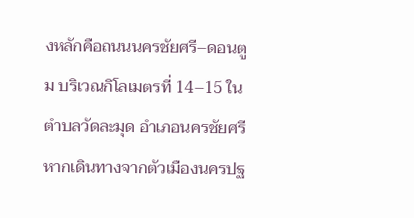งหลักคือถนนนครชัยศรี–ดอนตูม บริเวณกิโลเมตรที่ 14–15 ในตำบลวัดละมุด อำเภอนครชัยศรี หากเดินทางจากตัวเมืองนครปฐ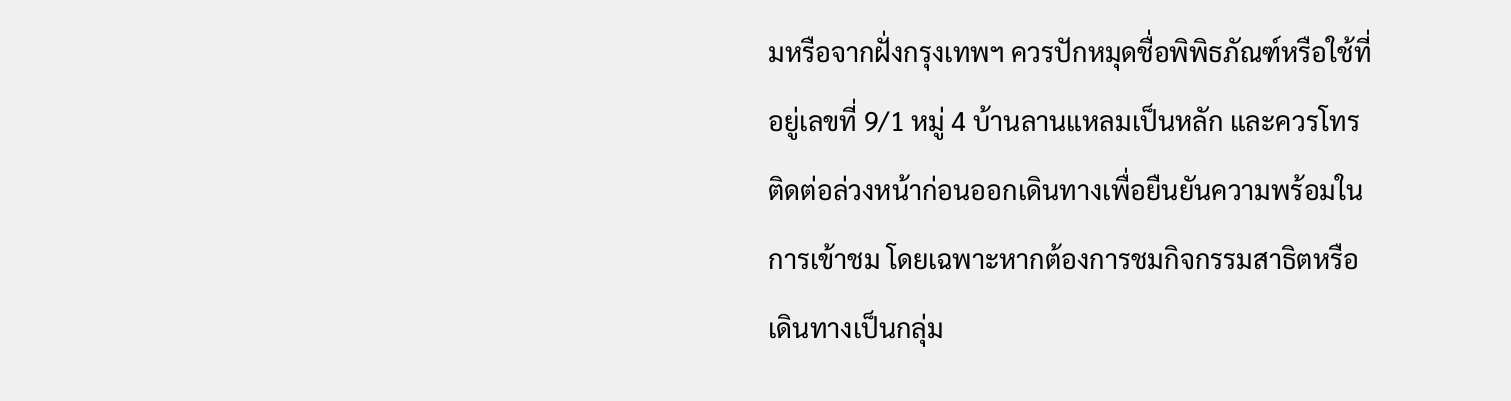มหรือจากฝั่งกรุงเทพฯ ควรปักหมุดชื่อพิพิธภัณฑ์หรือใช้ที่อยู่เลขที่ 9/1 หมู่ 4 บ้านลานแหลมเป็นหลัก และควรโทรติดต่อล่วงหน้าก่อนออกเดินทางเพื่อยืนยันความพร้อมในการเข้าชม โดยเฉพาะหากต้องการชมกิจกรรมสาธิตหรือเดินทางเป็นกลุ่ม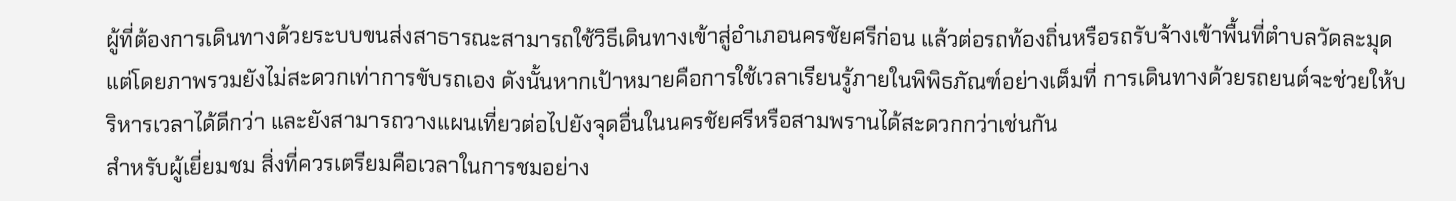ผู้ที่ต้องการเดินทางด้วยระบบขนส่งสาธารณะสามารถใช้วิธีเดินทางเข้าสู่อำเภอนครชัยศรีก่อน แล้วต่อรถท้องถิ่นหรือรถรับจ้างเข้าพื้นที่ตำบลวัดละมุด แต่โดยภาพรวมยังไม่สะดวกเท่าการขับรถเอง ดังนั้นหากเป้าหมายคือการใช้เวลาเรียนรู้ภายในพิพิธภัณฑ์อย่างเต็มที่ การเดินทางด้วยรถยนต์จะช่วยให้บริหารเวลาได้ดีกว่า และยังสามารถวางแผนเที่ยวต่อไปยังจุดอื่นในนครชัยศรีหรือสามพรานได้สะดวกกว่าเช่นกัน
สำหรับผู้เยี่ยมชม สิ่งที่ควรเตรียมคือเวลาในการชมอย่าง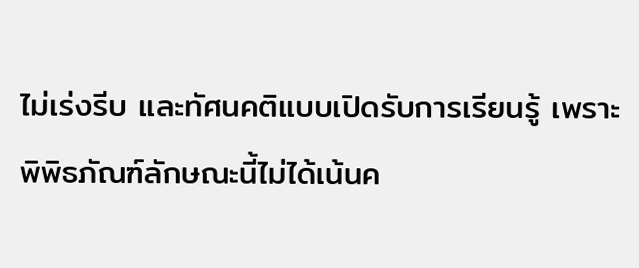ไม่เร่งรีบ และทัศนคติแบบเปิดรับการเรียนรู้ เพราะพิพิธภัณฑ์ลักษณะนี้ไม่ได้เน้นค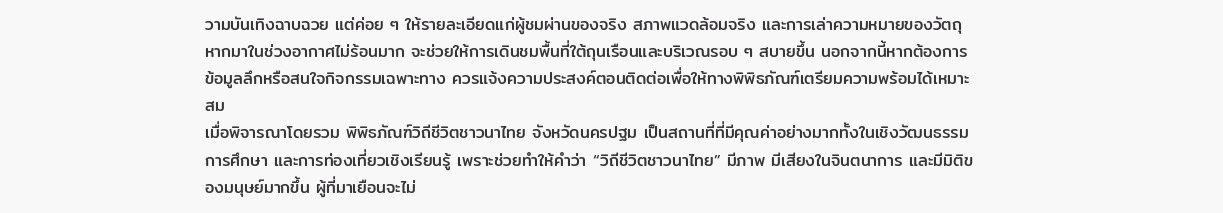วามบันเทิงฉาบฉวย แต่ค่อย ๆ ให้รายละเอียดแก่ผู้ชมผ่านของจริง สภาพแวดล้อมจริง และการเล่าความหมายของวัตถุ หากมาในช่วงอากาศไม่ร้อนมาก จะช่วยให้การเดินชมพื้นที่ใต้ถุนเรือนและบริเวณรอบ ๆ สบายขึ้น นอกจากนี้หากต้องการข้อมูลลึกหรือสนใจกิจกรรมเฉพาะทาง ควรแจ้งความประสงค์ตอนติดต่อเพื่อให้ทางพิพิธภัณฑ์เตรียมความพร้อมได้เหมาะสม
เมื่อพิจารณาโดยรวม พิพิธภัณฑ์วิถีชีวิตชาวนาไทย จังหวัดนครปฐม เป็นสถานที่ที่มีคุณค่าอย่างมากทั้งในเชิงวัฒนธรรม การศึกษา และการท่องเที่ยวเชิงเรียนรู้ เพราะช่วยทำให้คำว่า “วิถีชีวิตชาวนาไทย” มีภาพ มีเสียงในจินตนาการ และมีมิติของมนุษย์มากขึ้น ผู้ที่มาเยือนจะไม่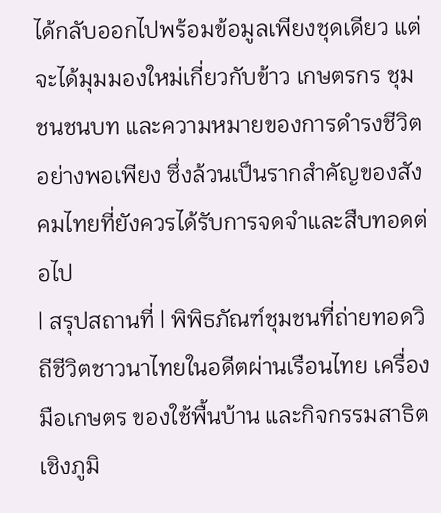ได้กลับออกไปพร้อมข้อมูลเพียงชุดเดียว แต่จะได้มุมมองใหม่เกี่ยวกับข้าว เกษตรกร ชุมชนชนบท และความหมายของการดำรงชีวิตอย่างพอเพียง ซึ่งล้วนเป็นรากสำคัญของสังคมไทยที่ยังควรได้รับการจดจำและสืบทอดต่อไป
| สรุปสถานที่ | พิพิธภัณฑ์ชุมชนที่ถ่ายทอดวิถีชีวิตชาวนาไทยในอดีตผ่านเรือนไทย เครื่องมือเกษตร ของใช้พื้นบ้าน และกิจกรรมสาธิตเชิงภูมิ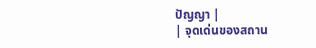ปัญญา |
| จุดเด่นของสถาน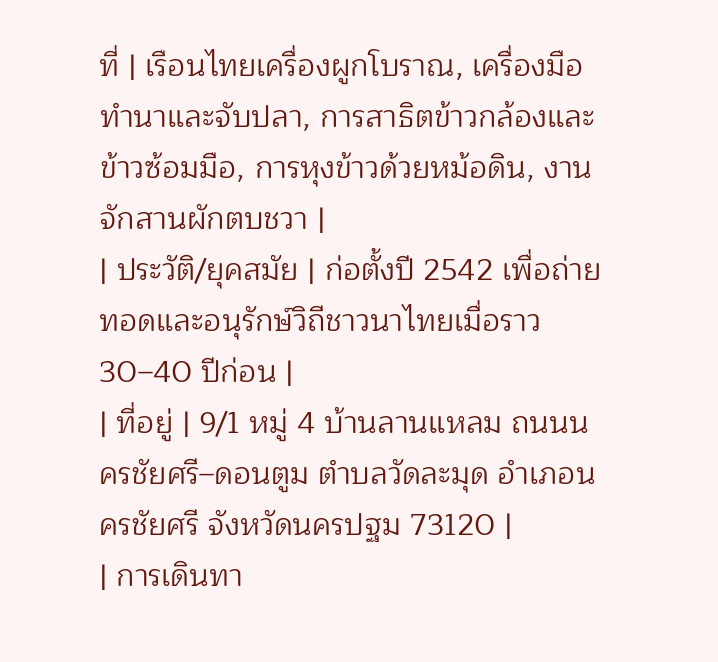ที่ | เรือนไทยเครื่องผูกโบราณ, เครื่องมือทำนาและจับปลา, การสาธิตข้าวกล้องและข้าวซ้อมมือ, การหุงข้าวด้วยหม้อดิน, งานจักสานผักตบชวา |
| ประวัติ/ยุคสมัย | ก่อตั้งปี 2542 เพื่อถ่ายทอดและอนุรักษ์วิถีชาวนาไทยเมื่อราว 30–40 ปีก่อน |
| ที่อยู่ | 9/1 หมู่ 4 บ้านลานแหลม ถนนนครชัยศรี–ดอนตูม ตำบลวัดละมุด อำเภอนครชัยศรี จังหวัดนครปฐม 73120 |
| การเดินทา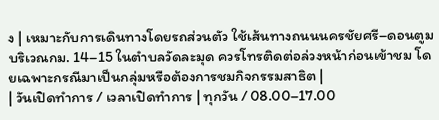ง | เหมาะกับการเดินทางโดยรถส่วนตัว ใช้เส้นทางถนนนครชัยศรี–ดอนตูม บริเวณกม. 14–15 ในตำบลวัดละมุด ควรโทรติดต่อล่วงหน้าก่อนเข้าชม โดยเฉพาะกรณีมาเป็นกลุ่มหรือต้องการชมกิจกรรมสาธิต |
| วันเปิดทำการ / เวลาเปิดทำการ | ทุกวัน / 08.00–17.00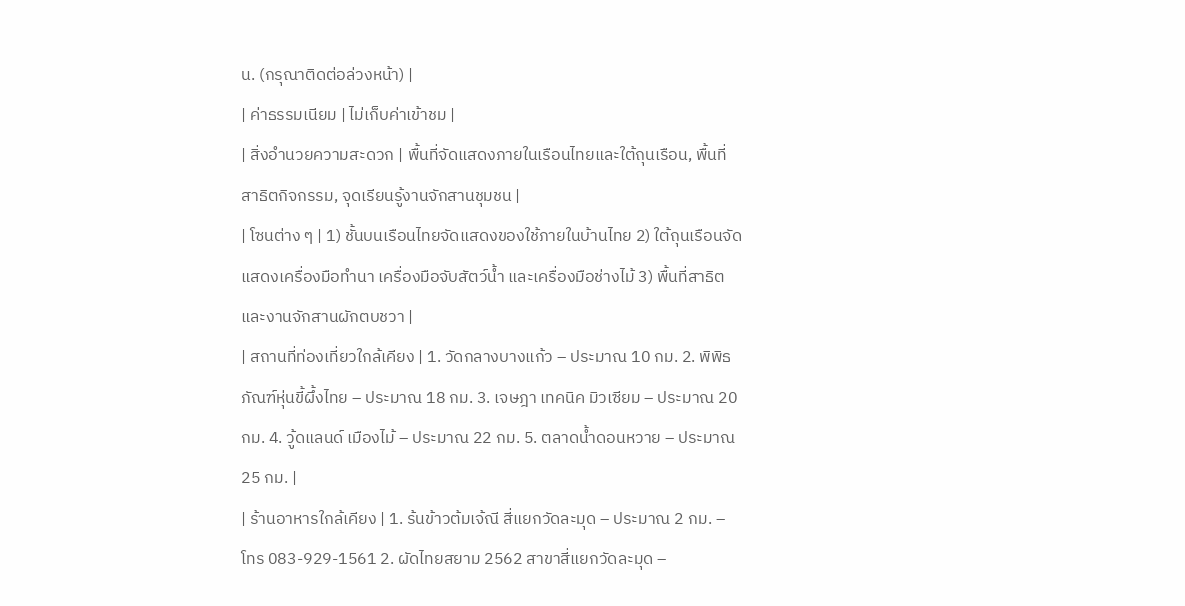น. (กรุณาติดต่อล่วงหน้า) |
| ค่าธรรมเนียม | ไม่เก็บค่าเข้าชม |
| สิ่งอำนวยความสะดวก | พื้นที่จัดแสดงภายในเรือนไทยและใต้ถุนเรือน, พื้นที่สาธิตกิจกรรม, จุดเรียนรู้งานจักสานชุมชน |
| โซนต่าง ๆ | 1) ชั้นบนเรือนไทยจัดแสดงของใช้ภายในบ้านไทย 2) ใต้ถุนเรือนจัดแสดงเครื่องมือทำนา เครื่องมือจับสัตว์น้ำ และเครื่องมือช่างไม้ 3) พื้นที่สาธิตและงานจักสานผักตบชวา |
| สถานที่ท่องเที่ยวใกล้เคียง | 1. วัดกลางบางแก้ว – ประมาณ 10 กม. 2. พิพิธภัณฑ์หุ่นขี้ผึ้งไทย – ประมาณ 18 กม. 3. เจษฎา เทคนิค มิวเซียม – ประมาณ 20 กม. 4. วู้ดแลนด์ เมืองไม้ – ประมาณ 22 กม. 5. ตลาดน้ำดอนหวาย – ประมาณ 25 กม. |
| ร้านอาหารใกล้เคียง | 1. ร้นข้าวต้มเจ้ณี สี่แยกวัดละมุด – ประมาณ 2 กม. – โทร 083-929-1561 2. ผัดไทยสยาม 2562 สาขาสี่แยกวัดละมุด –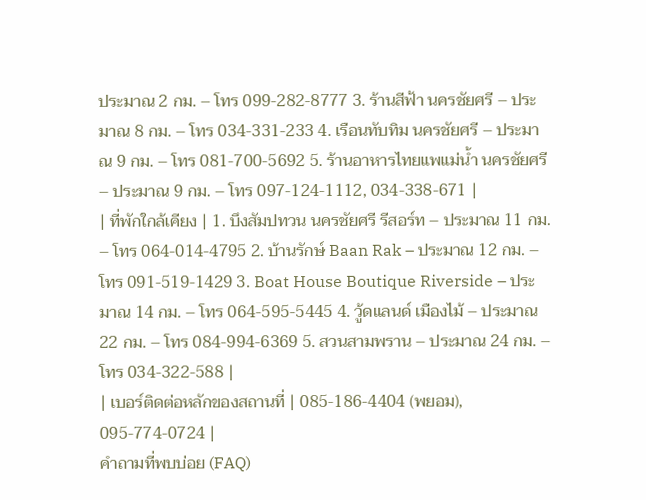ประมาณ 2 กม. – โทร 099-282-8777 3. ร้านสีฟ้า นครชัยศรี – ประมาณ 8 กม. – โทร 034-331-233 4. เรือนทับทิม นครชัยศรี – ประมาณ 9 กม. – โทร 081-700-5692 5. ร้านอาหารไทยแพแม่น้ำ นครชัยศรี – ประมาณ 9 กม. – โทร 097-124-1112, 034-338-671 |
| ที่พักใกล้เคียง | 1. บึงสัมปทวน นครชัยศรี รีสอร์ท – ประมาณ 11 กม. – โทร 064-014-4795 2. บ้านรักษ์ Baan Rak – ประมาณ 12 กม. – โทร 091-519-1429 3. Boat House Boutique Riverside – ประมาณ 14 กม. – โทร 064-595-5445 4. วู้ดแลนด์ เมืองไม้ – ประมาณ 22 กม. – โทร 084-994-6369 5. สวนสามพราน – ประมาณ 24 กม. – โทร 034-322-588 |
| เบอร์ติดต่อหลักของสถานที่ | 085-186-4404 (พยอม), 095-774-0724 |
คำถามที่พบบ่อย (FAQ)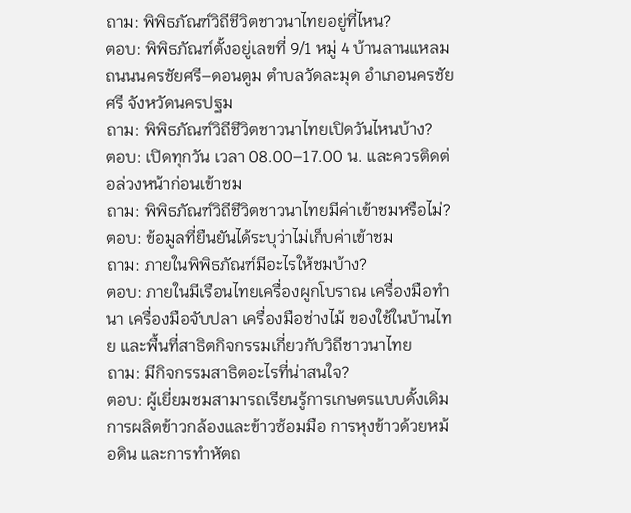ถาม: พิพิธภัณฑ์วิถีชีวิตชาวนาไทยอยู่ที่ไหน?
ตอบ: พิพิธภัณฑ์ตั้งอยู่เลขที่ 9/1 หมู่ 4 บ้านลานแหลม ถนนนครชัยศรี–ดอนตูม ตำบลวัดละมุด อำเภอนครชัยศรี จังหวัดนครปฐม
ถาม: พิพิธภัณฑ์วิถีชีวิตชาวนาไทยเปิดวันไหนบ้าง?
ตอบ: เปิดทุกวัน เวลา 08.00–17.00 น. และควรติดต่อล่วงหน้าก่อนเข้าชม
ถาม: พิพิธภัณฑ์วิถีชีวิตชาวนาไทยมีค่าเข้าชมหรือไม่?
ตอบ: ข้อมูลที่ยืนยันได้ระบุว่าไม่เก็บค่าเข้าชม
ถาม: ภายในพิพิธภัณฑ์มีอะไรให้ชมบ้าง?
ตอบ: ภายในมีเรือนไทยเครื่องผูกโบราณ เครื่องมือทำนา เครื่องมือจับปลา เครื่องมือช่างไม้ ของใช้ในบ้านไทย และพื้นที่สาธิตกิจกรรมเกี่ยวกับวิถีชาวนาไทย
ถาม: มีกิจกรรมสาธิตอะไรที่น่าสนใจ?
ตอบ: ผู้เยี่ยมชมสามารถเรียนรู้การเกษตรแบบดั้งเดิม การผลิตข้าวกล้องและข้าวซ้อมมือ การหุงข้าวด้วยหม้อดิน และการทำหัตถ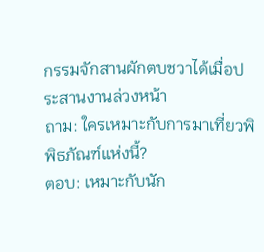กรรมจักสานผักตบชวาได้เมื่อประสานงานล่วงหน้า
ถาม: ใครเหมาะกับการมาเที่ยวพิพิธภัณฑ์แห่งนี้?
ตอบ: เหมาะกับนัก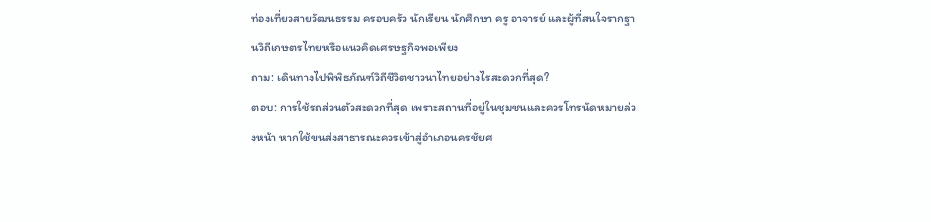ท่องเที่ยวสายวัฒนธรรม ครอบครัว นักเรียน นักศึกษา ครู อาจารย์ และผู้ที่สนใจรากฐานวิถีเกษตรไทยหรือแนวคิดเศรษฐกิจพอเพียง
ถาม: เดินทางไปพิพิธภัณฑ์วิถีชีวิตชาวนาไทยอย่างไรสะดวกที่สุด?
ตอบ: การใช้รถส่วนตัวสะดวกที่สุด เพราะสถานที่อยู่ในชุมชนและควรโทรนัดหมายล่วงหน้า หากใช้ขนส่งสาธารณะควรเข้าสู่อำเภอนครชัยศ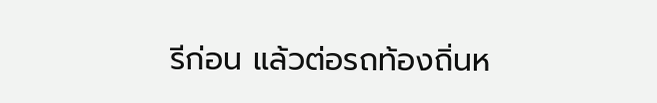รีก่อน แล้วต่อรถท้องถิ่นห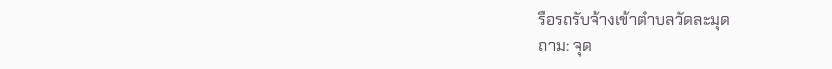รือรถรับจ้างเข้าตำบลวัดละมุด
ถาม: จุด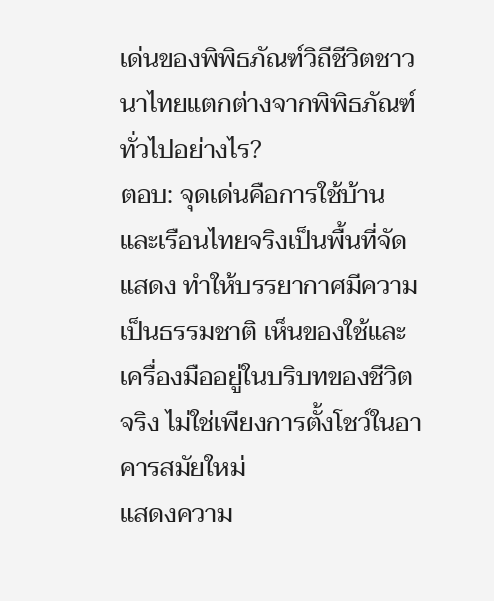เด่นของพิพิธภัณฑ์วิถีชีวิตชาวนาไทยแตกต่างจากพิพิธภัณฑ์ทั่วไปอย่างไร?
ตอบ: จุดเด่นคือการใช้บ้านและเรือนไทยจริงเป็นพื้นที่จัดแสดง ทำให้บรรยากาศมีความเป็นธรรมชาติ เห็นของใช้และเครื่องมืออยู่ในบริบทของชีวิตจริง ไม่ใช่เพียงการตั้งโชว์ในอาคารสมัยใหม่
แสดงความ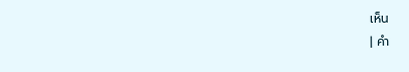เห็น
| คำ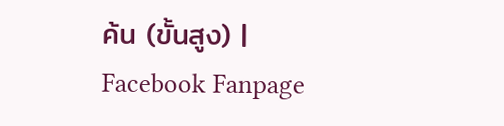ค้น (ขั้นสูง) |
Facebook Fanpage